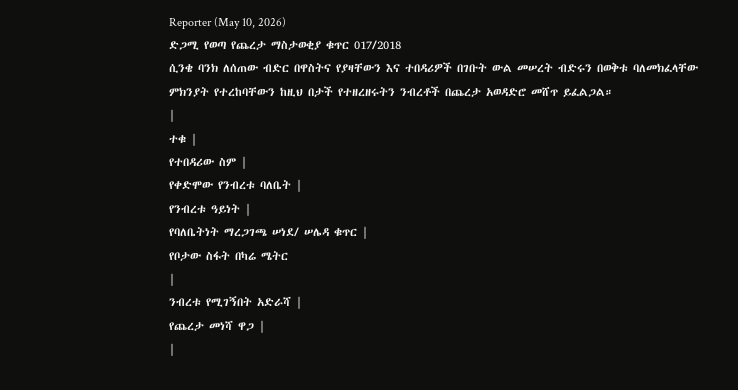Reporter (May 10, 2026)
ድጋሚ የወጣ የጨረታ ማስታወቂያ ቁጥር 017/2018
ሲንቄ ባንክ ለሰጠው ብድር በዋስትና የያዛቸውን እና ተበዳሪዎች በገቡት ውል መሠረት ብድሩን በወቅቱ ባለመክፈላቸው ምክንያት የተረከባቸውን ከዚህ በታች የተዘረዘሩትን ንብረቶች በጨረታ አወዳድሮ መሸጥ ይፈልጋል።
|
ተቁ |
የተበዳሪው ስም |
የቀድሞው የንብረቱ ባለቤት |
የንብረቱ ዓይነት |
የባለቤትነት ማረጋገጫ ሠነደ/ ሠሌዳ ቁጥር |
የቦታው ስፋት በካሬ ሜትር
|
ንብረቱ የሚገኝበት አድራሻ |
የጨረታ መነሻ ዋጋ |
|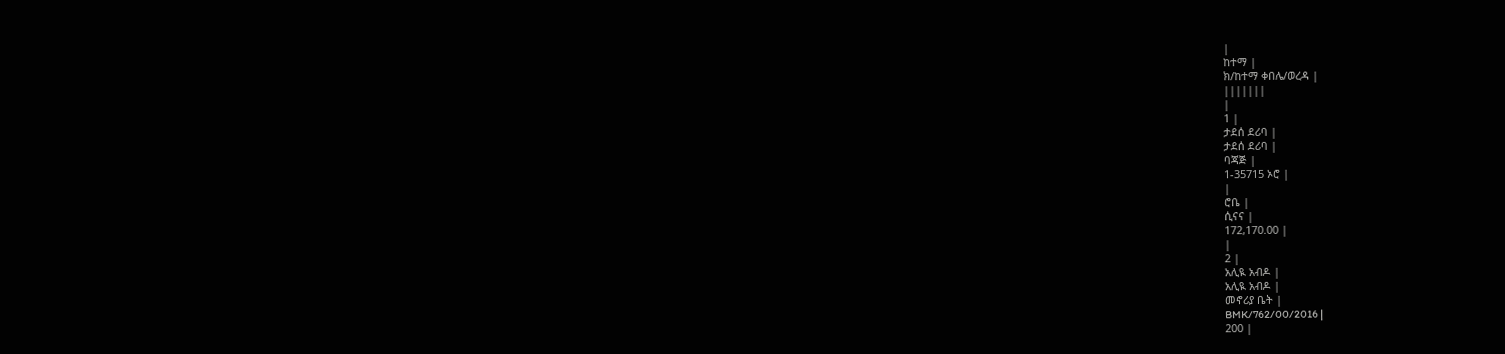|
ከተማ |
ክ/ከተማ ቀበሌ/ወረዳ |
|||||||
|
1 |
ታደሰ ደሪባ |
ታደሰ ደሪባ |
ባጃጅ |
1-35715 ኦሮ |
|
ሮቤ |
ሲናና |
172,170.00 |
|
2 |
አሊዪ አብዶ |
አሊዪ አብዶ |
መኖሪያ ቤት |
BMK/762/00/2016 |
200 |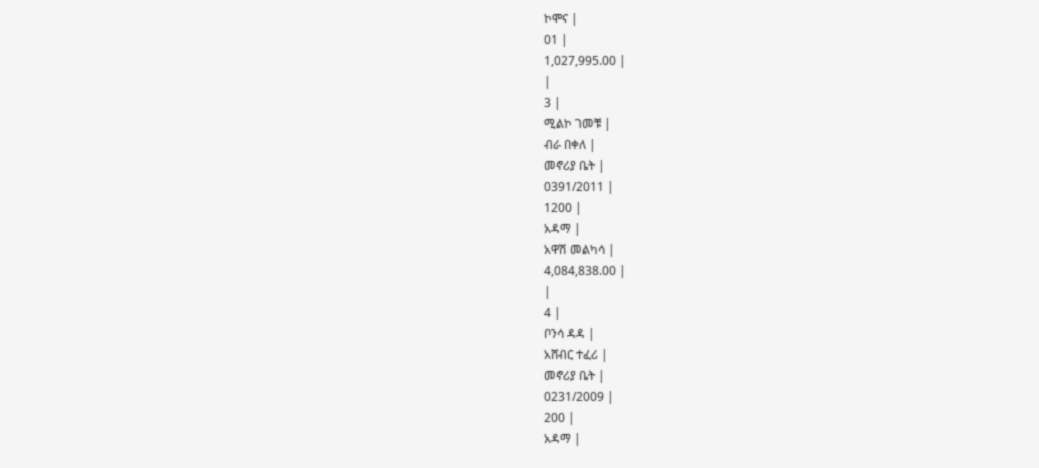ኮሞና |
01 |
1,027,995.00 |
|
3 |
ሚልኮ ገመቹ |
ብራ በቀለ |
መኖሪያ ቤት |
0391/2011 |
1200 |
አዳማ |
አዋሽ መልካሳ |
4,084,838.00 |
|
4 |
ቦንሳ ዳዳ |
አሸብር ተፈሪ |
መኖሪያ ቤት |
0231/2009 |
200 |
አዳማ |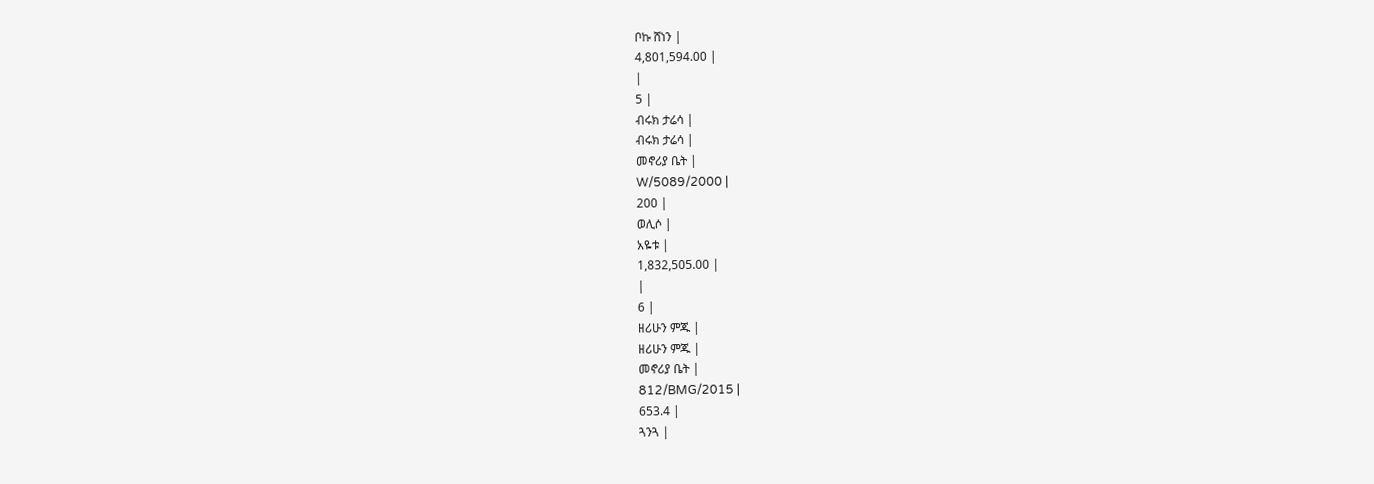ቦኩ ሸነን |
4,801,594.00 |
|
5 |
ብሩክ ታሬሳ |
ብሩክ ታሬሳ |
መኖሪያ ቤት |
W/5089/2000 |
200 |
ወሊሶ |
አዬቱ |
1,832,505.00 |
|
6 |
ዘሪሁን ምጁ |
ዘሪሁን ምጁ |
መኖሪያ ቤት |
812/BMG/2015 |
653.4 |
ጓንጓ |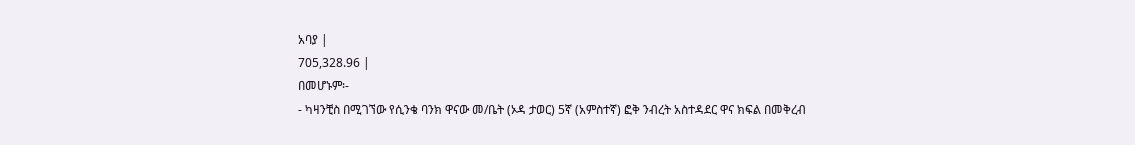አባያ |
705,328.96 |
በመሆኑም፡-
- ካዛንቺስ በሚገኘው የሲንቄ ባንክ ዋናው መ/ቤት (ኦዳ ታወር) 5ኛ (አምስተኛ) ፎቅ ንብረት አስተዳደር ዋና ክፍል በመቅረብ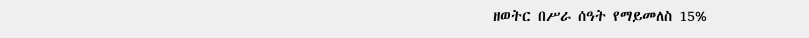ዘወትር በሥራ ሰዓት የማይመለስ 15%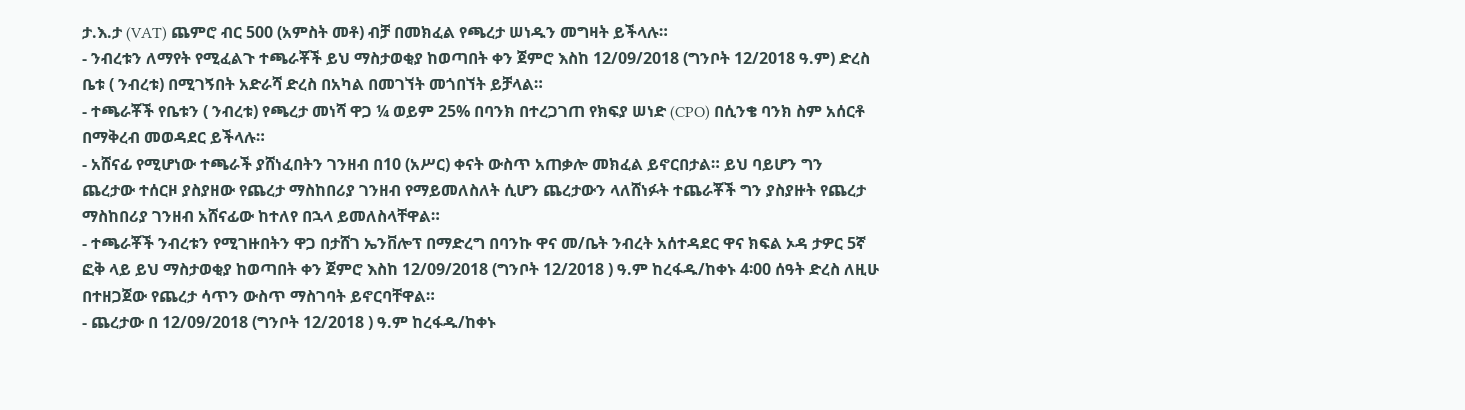ታ.እ.ታ (VAT) ጨምሮ ብር 500 (አምስት መቶ) ብቻ በመክፈል የጫረታ ሠነዱን መግዛት ይችላሉ።
- ንብረቱን ለማየት የሚፈልጉ ተጫራቾች ይህ ማስታወቂያ ከወጣበት ቀን ጀምሮ እስከ 12/09/2018 (ግንቦት 12/2018 ዓ.ም) ድረስ ቤቱ ( ንብረቱ) በሚገኝበት አድራሻ ድረስ በአካል በመገኘት መጎበኘት ይቻላል።
- ተጫራቾች የቤቱን ( ንብረቱ) የጫረታ መነሻ ዋጋ ¼ ወይም 25% በባንክ በተረጋገጠ የክፍያ ሠነድ (CPO) በሲንቄ ባንክ ስም አሰርቶ በማቅረብ መወዳደር ይችላሉ።
- አሸናፊ የሚሆነው ተጫራች ያሸነፈበትን ገንዘብ በ10 (አሥር) ቀናት ውስጥ አጠቃሎ መክፈል ይኖርበታል። ይህ ባይሆን ግን ጨረታው ተሰርዞ ያስያዘው የጨረታ ማስከበሪያ ገንዘብ የማይመለስለት ሲሆን ጨረታውን ላለሸነፉት ተጨራቾች ግን ያስያዙት የጨረታ ማስከበሪያ ገንዘብ አሸናፊው ከተለየ በኋላ ይመለስላቸዋል።
- ተጫራቾች ንብረቱን የሚገዙበትን ዋጋ በታሸገ ኤንቨሎፕ በማድረግ በባንኩ ዋና መ/ቤት ንብረት አሰተዳደር ዋና ክፍል ኦዳ ታዎር 5ኛ ፎቅ ላይ ይህ ማስታወቂያ ከወጣበት ቀን ጀምሮ እስከ 12/09/2018 (ግንቦት 12/2018 ) ዓ.ም ከረፋዱ/ከቀኑ 4፡00 ሰዓት ድረስ ለዚሁ በተዘጋጀው የጨረታ ሳጥን ውስጥ ማስገባት ይኖርባቸዋል።
- ጨረታው በ 12/09/2018 (ግንቦት 12/2018 ) ዓ.ም ከረፋዱ/ከቀኑ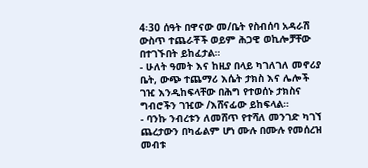4፡30 ሰዓት በዋናው መ/ቤት የስብሰባ አዳራሽ ውስጥ ተጨራቾች ወይም ሕጋዊ ወኪሎቻቸው በተገኙበት ይከፈታል።
- ሁለት ዓመት እና ከዚያ በላይ ካገለገለ መኖሪያ ቤት, ውጭ ተጨማሪ እሴት ታክስ እና ሌሎች ገዢ እንዲከፍላቸው በሕግ የተወሰኑ ታክስና ግብሮችን ገዢው /እሸናፊው ይከፍላል።
- ባንኩ ንብረቱን ለመሸጥ የተሻለ መንገድ ካገኘ ጨረታውን በካፊልም ሆነ ሙሉ በሙሉ የመሰረዝ መብቱ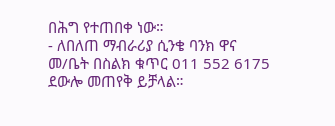በሕግ የተጠበቀ ነው።
- ለበለጠ ማብራሪያ ሲንቄ ባንክ ዋና መ/ቤት በስልክ ቁጥር 011 552 6175 ደውሎ መጠየቅ ይቻላል።